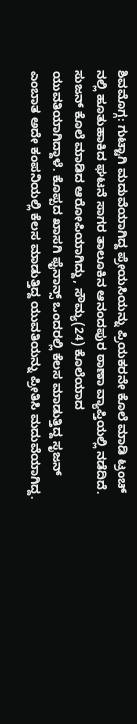ಶಿವಮೊಗ್ಗ: ಗುಟ್ಟಾಗಿ ಮದುವೆಯಾಗಿದ್ದ ಪ್ರೇಯಸಿಯನ್ನು ಪ್ರಿಯಕರನೇ ಕೊಲೆ ಮಾಡಿ ಟ್ರಂಚ್ ನಲ್ಲಿ ಹೂತುಹಾಕಿದ ಘಟನೆ ಸಾಗರ ತಾಲೂಕಿನ ಆನಂದಪುರ ಠಾಣಾ ವ್ಯಾಪ್ತಿಯಲ್ಲಿ ನಡೆದಿದೆ.
ಸುಜನ್ ಕೊಲೆ ಮಾಡಿದ ಆರೋಪಿಯಾಗಿದ್ದು, ಸೌಮ್ಯ(24) ಕೊಲೆಯಾದ ಯುವತಿಯಾಗಿದ್ದಾಳೆ. ಕೊಪ್ಪದ ಖಾಸಗಿ ಫೈನಾನ್ಸ್ ಒಂದರಲ್ಲಿ ಕೆಲಸ ಮಾಡುತ್ತಿದ್ದ ಸೃಜನ್ ಎಂಬಾತ ಅದೇ ಕಂಪನಿಯಲ್ಲಿ ಕೆಲಸ ಮಾಡುತ್ತಿದ್ದ ಯುವತಿಯನ್ನು ಪ್ರೀತಿಸಿ ಮದುವೆಯಾಗಿದ್ದ.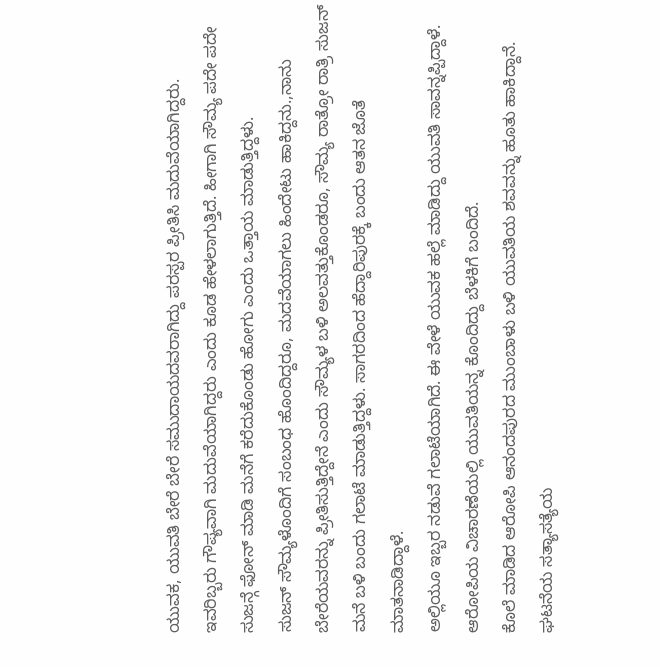ಯುವಕ, ಯುವತಿ ಬೇರೆ ಬೇರೆ ಸಮುದಾಯದವರಾಗಿದ್ದು ಪರಸ್ಪರ ಪ್ರೀತಿಸಿ ಮದುವೆಯಾಗಿದ್ದರು.
ಇವರಿಬ್ಬರು ಗೌಪ್ಯವಾಗಿ ಮದುವೆಯಾಗಿದ್ದರು ಎಂದು ಕೂಡ ಹೇಳಲಾಗುತ್ತಿದೆ. ಹೀಗಾಗಿ ಸೌಮ್ಯ ಪದೇ ಪದೇ ಸುಜನ್ಗೆ ಫೋನ್ ಮಾಡಿ ಮನೆಗೆ ಕರೆದುಕೊಂಡು ಹೋಗು ಎಂದು ಒತ್ತಾಯ ಮಾಡುತ್ತಿದ್ದಳು.
ಸುಜನ್ ಸೌಮ್ಯಳೊಂದಿಗೆ ಸಂಬಂಧ ಹೊಂದಿದ್ದರೂ, ಮದವೆಯಾಗಲು ಹಿಂದೇಟು ಹಾಕಿದ್ದನು.,ನಾನು ಬೇರೆಯವರನ್ನು ಪ್ರೀತಿಸುತ್ತಿದ್ದೇನೆ ಎಂದು ಸೌಮ್ಯಳ ಬಳಿ ಅಲವತ್ತುಕೊಂಡರೂ, ಸೌಮ್ಯ ರಾತ್ರೋ ರಾತ್ರಿ ಸುಜನ್ ಮನೆ ಬಳಿ ಬಂದು ಗಲಾಟೆ ಮಾಡುತ್ತಿದ್ದಳು. ಸಾಗರದಿಂದ ಹೆದ್ದಾರಿಪುರಕ್ಕೆ ಬಂದು ಆತನ ಜೊತೆ ಮಾತನಾಡಿದ್ದಾಳೆ.
ಅಲ್ಲಿಯೂ ಇಬ್ಬರ ನಡುವೆ ಗಲಾಟೆಯಾಗಿದೆ. ಈ ವೇಳೆ ಯುವಕ ಹಲ್ಲೆ ಮಾಡಿದ್ದು ಯುವತಿ ಸಾವನ್ನಪ್ಪಿದ್ದಾಳೆ. ಆರೋಪಿಯ ವಿಚಾರಣೆಯಲ್ಲಿ ಯುವತಿಯನ್ನ ಕೊಂದಿದ್ದು ಬೆಳಕಿಗೆ ಬಂದಿದೆ.
ಕೊಲೆ ಮಾಡಿದ ಆರೋಪಿ ಆನಂದಪುರದ ಮುಂಬಾಳು ಬಳಿ ಯುವತಿಯ ಶವವನ್ನು ಹೂತು ಹಾಕಿದ್ದಾನೆ. ಘಟನೆಯ ಸತ್ಯಾಸತ್ಯೆಯ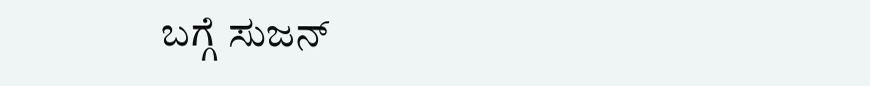ಬಗ್ಗೆ ಸುಜನ್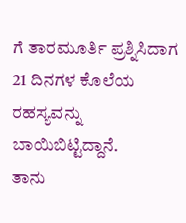ಗೆ ತಾರಮೂರ್ತಿ ಪ್ರಶ್ನಿಸಿದಾಗ 21 ದಿನಗಳ ಕೊಲೆಯ ರಹಸ್ಯವನ್ನು ಬಾಯಿಬಿಟ್ಟಿದ್ದಾನೆ.
ತಾನು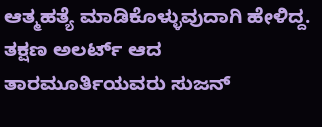ಆತ್ಮಹತ್ಯೆ ಮಾಡಿಕೊಳ್ಳುವುದಾಗಿ ಹೇಳಿದ್ದ. ತಕ್ಷಣ ಅಲರ್ಟ್ ಆದ ತಾರಮೂರ್ತಿಯವರು ಸುಜನ್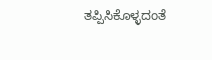ತಪ್ಪಿಸಿಕೊಳ್ಳದಂತೆ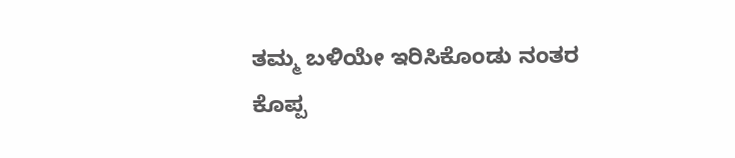ತಮ್ಮ ಬಳಿಯೇ ಇರಿಸಿಕೊಂಡು ನಂತರ ಕೊಪ್ಪ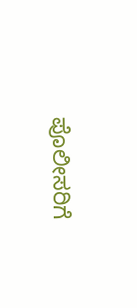ಪೊಲೀಸರಿಗೆ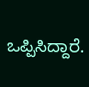ಒಪ್ಪಿಸಿದ್ದಾರೆ.